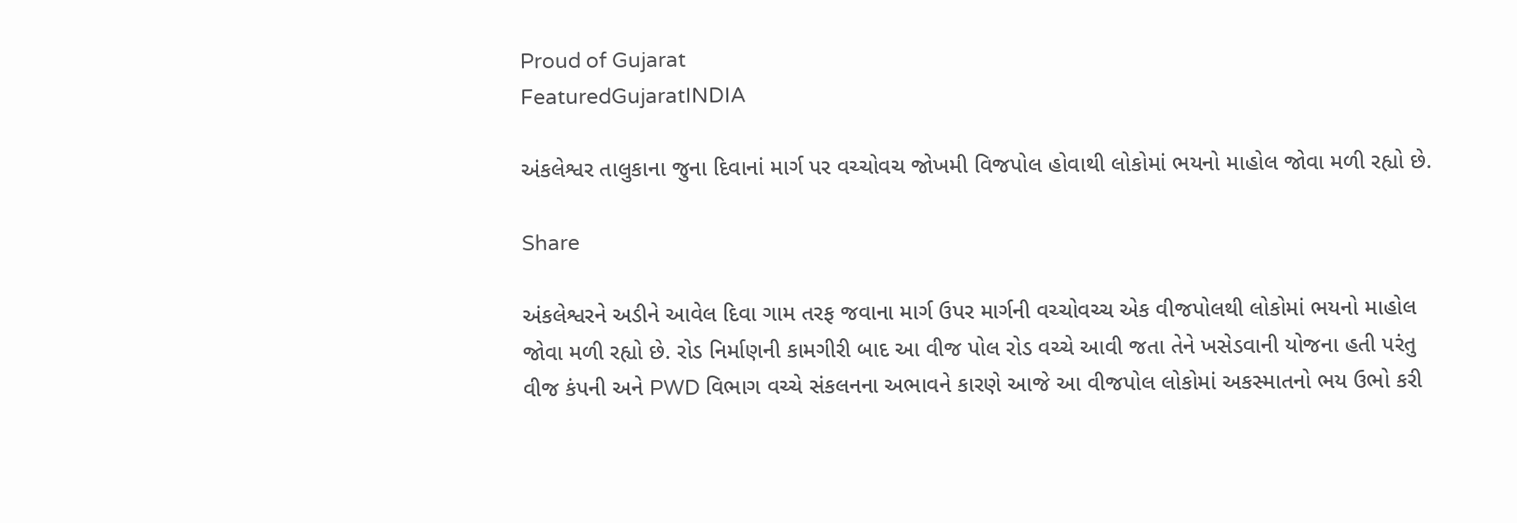Proud of Gujarat
FeaturedGujaratINDIA

અંકલેશ્વર તાલુકાના જુના દિવાનાં માર્ગ પર વચ્ચોવચ જોખમી વિજપોલ હોવાથી લોકોમાં ભયનો માહોલ જોવા મળી રહ્યો છે.

Share

અંકલેશ્વરને અડીને આવેલ દિવા ગામ તરફ જવાના માર્ગ ઉપર માર્ગની વચ્ચોવચ્ચ એક વીજપોલથી લોકોમાં ભયનો માહોલ જોવા મળી રહ્યો છે. રોડ નિર્માણની કામગીરી બાદ આ વીજ પોલ રોડ વચ્ચે આવી જતા તેને ખસેડવાની યોજના હતી પરંતુ વીજ કંપની અને PWD વિભાગ વચ્ચે સંકલનના અભાવને કારણે આજે આ વીજપોલ લોકોમાં અકસ્માતનો ભય ઉભો કરી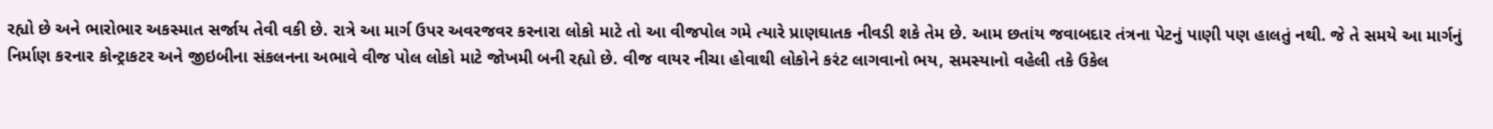રહ્યો છે અને ભારોભાર અકસ્માત સર્જાય તેવી વકી છે. રાત્રે આ માર્ગ ઉપર અવરજવર કરનારા લોકો માટે તો આ વીજપોલ ગમે ત્યારે પ્રાણઘાતક નીવડી શકે તેમ છે. આમ છતાંય જવાબદાર તંત્રના પેટનું પાણી પણ હાલતું નથી. જે તે સમયે આ માર્ગનું નિર્માણ કરનાર કોન્ટ્રાકટર અને જીઇબીના સંકલનના અભાવે વીજ પોલ લોકો માટે જોખમી બની રહ્યો છે. વીજ વાયર નીચા હોવાથી લોકોને કરંટ લાગવાનો ભય, સમસ્યાનો વહેલી તકે ઉકેલ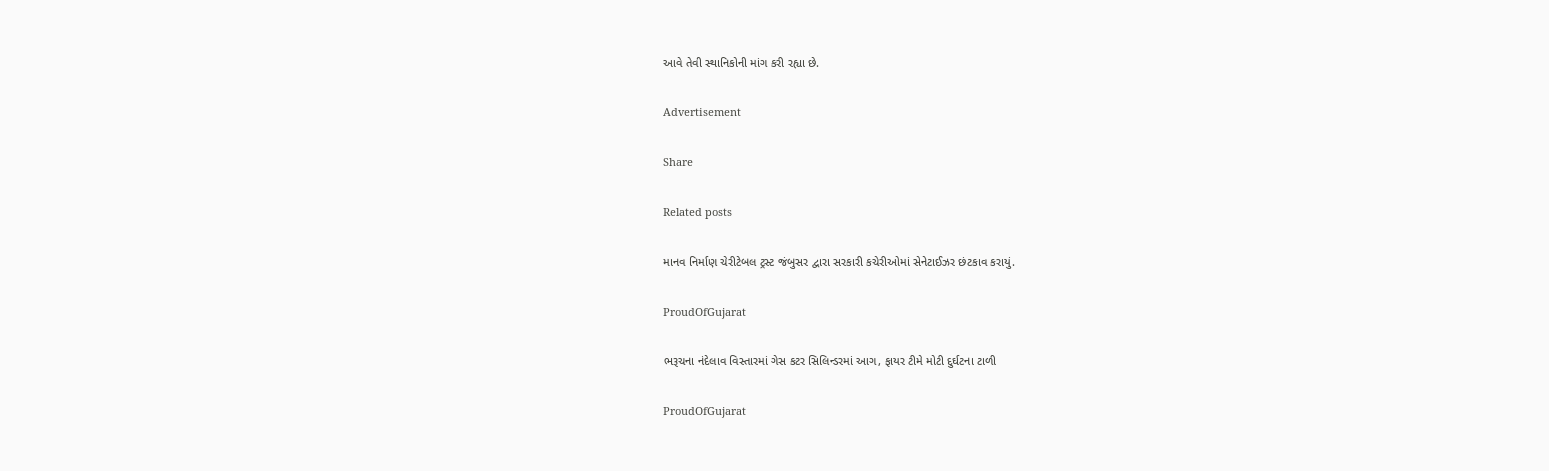આવે તેવી સ્થાનિકોની માંગ કરી રહ્યા છે.

Advertisement

Share

Related posts

માનવ નિર્માણ ચેરીટેબલ ટ્રસ્ટ જંબુસર દ્વારા સરકારી કચેરીઓમાં સેનેટાઈઝર છંટકાવ કરાયું.

ProudOfGujarat

ભરૂચના નંદેલાવ વિસ્તારમાં ગેસ કટર સિલિન્ડરમાં આગ, ફાયર ટીમે મોટી દુર્ઘટના ટાળી

ProudOfGujarat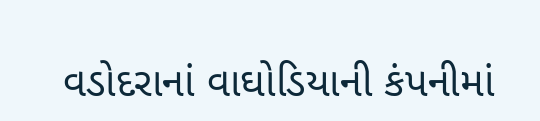વડોદરાનાં વાઘોડિયાની કંપનીમાં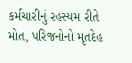કર્મચારીનું રહસ્યમ રીતે મોત, પરિજનોનો મૃતદેહ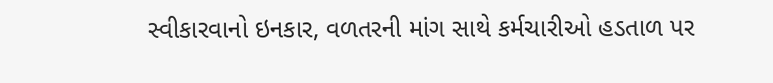સ્વીકારવાનો ઇનકાર, વળતરની માંગ સાથે કર્મચારીઓ હડતાળ પર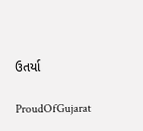ઉતર્યા

ProudOfGujarat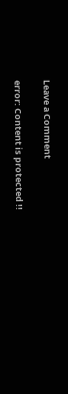Leave a Comment

error: Content is protected !!